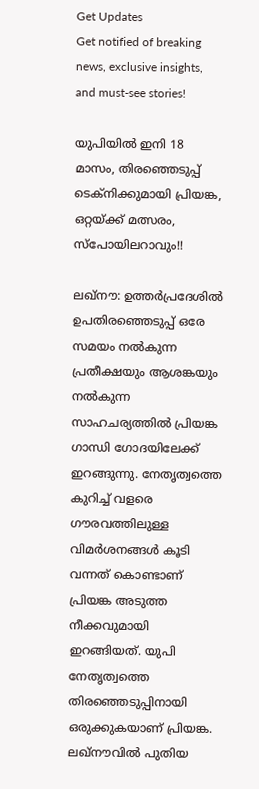Get Updates
Get notified of breaking news, exclusive insights, and must-see stories!

യുപിയില്‍ ഇനി 18 മാസം, തിരഞ്ഞെടുപ്പ് ടെക്‌നിക്കുമായി പ്രിയങ്ക, ഒറ്റയ്ക്ക് മത്സരം, സ്‌പോയിലറാവും!!

ലഖ്‌നൗ: ഉത്തര്‍പ്രദേശില്‍ ഉപതിരഞ്ഞെടുപ്പ് ഒരേ സമയം നല്‍കുന്ന പ്രതീക്ഷയും ആശങ്കയും നല്‍കുന്ന സാഹചര്യത്തില്‍ പ്രിയങ്ക ഗാന്ധി ഗോദയിലേക്ക് ഇറങ്ങുന്നു. നേതൃത്വത്തെ കുറിച്ച് വളരെ ഗൗരവത്തിലുള്ള വിമര്‍ശനങ്ങള്‍ കൂടി വന്നത് കൊണ്ടാണ് പ്രിയങ്ക അടുത്ത നീക്കവുമായി ഇറങ്ങിയത്. യുപി നേതൃത്വത്തെ തിരഞ്ഞെടുപ്പിനായി ഒരുക്കുകയാണ് പ്രിയങ്ക. ലഖ്‌നൗവില്‍ പുതിയ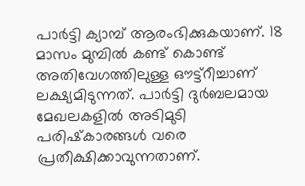പാര്‍ട്ടി ക്യാമ്പ് ആരംഭിക്കുകയാണ്. 18 മാസം മുമ്പില്‍ കണ്ട് കൊണ്ട് അതിവേഗത്തിലുള്ള ഔട്ട്‌റീച്ചാണ് ലക്ഷ്യമിടുന്നത്. പാര്‍ട്ടി ദുര്‍ബലമായ മേഖലകളില്‍ അടിമുടി പരിഷ്‌കാരങ്ങള്‍ വരെ പ്രതീക്ഷിക്കാവുന്നതാണ്.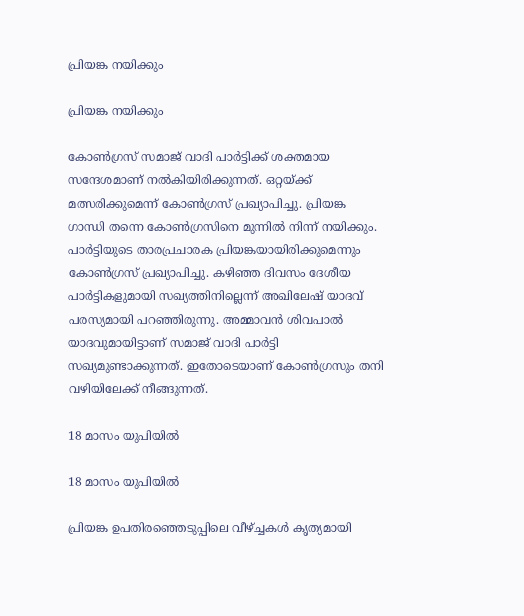പ്രിയങ്ക നയിക്കും

പ്രിയങ്ക നയിക്കും

കോണ്‍ഗ്രസ് സമാജ് വാദി പാര്‍ട്ടിക്ക് ശക്തമായ സന്ദേശമാണ് നല്‍കിയിരിക്കുന്നത്. ഒറ്റയ്ക്ക് മത്സരിക്കുമെന്ന് കോണ്‍ഗ്രസ് പ്രഖ്യാപിച്ചു. പ്രിയങ്ക ഗാന്ധി തന്നെ കോണ്‍ഗ്രസിനെ മുന്നില്‍ നിന്ന് നയിക്കും. പാര്‍ട്ടിയുടെ താരപ്രചാരക പ്രിയങ്കയായിരിക്കുമെന്നും കോണ്‍ഗ്രസ് പ്രഖ്യാപിച്ചു. കഴിഞ്ഞ ദിവസം ദേശീയ പാര്‍ട്ടികളുമായി സഖ്യത്തിനില്ലെന്ന് അഖിലേഷ് യാദവ് പരസ്യമായി പറഞ്ഞിരുന്നു. അമ്മാവന്‍ ശിവപാല്‍ യാദവുമായിട്ടാണ് സമാജ് വാദി പാര്‍ട്ടി സഖ്യമുണ്ടാക്കുന്നത്. ഇതോടെയാണ് കോണ്‍ഗ്രസും തനി വഴിയിലേക്ക് നീങ്ങുന്നത്.

18 മാസം യുപിയില്‍

18 മാസം യുപിയില്‍

പ്രിയങ്ക ഉപതിരഞ്ഞെടുപ്പിലെ വീഴ്ച്ചകള്‍ കൃത്യമായി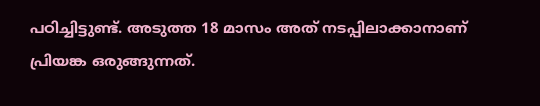പഠിച്ചിട്ടുണ്ട്. അടുത്ത 18 മാസം അത് നടപ്പിലാക്കാനാണ് പ്രിയങ്ക ഒരുങ്ങുന്നത്.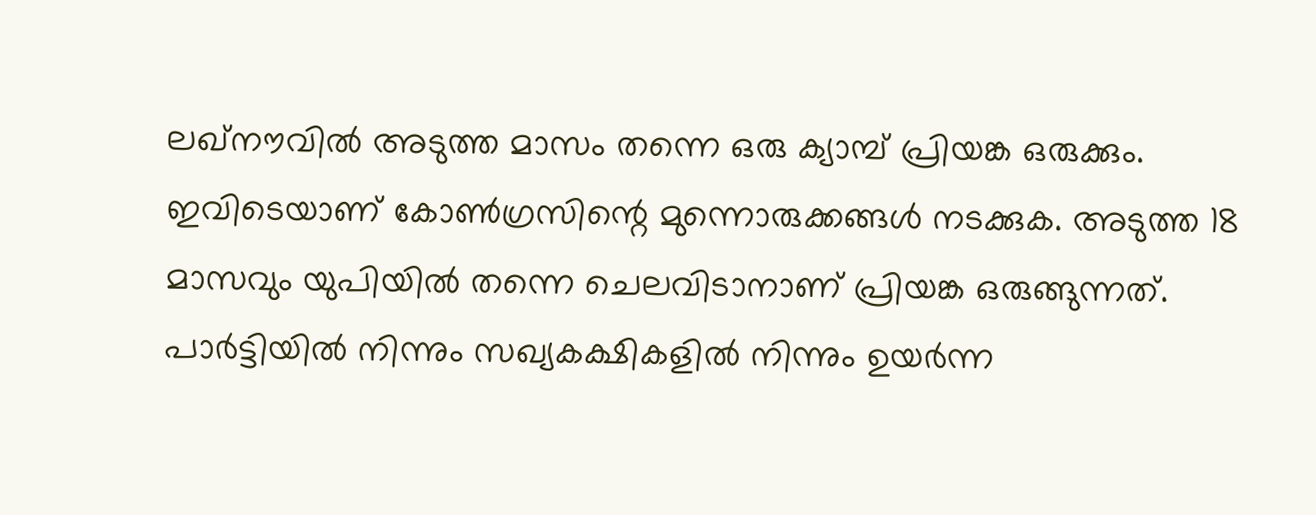ലഖ്‌നൗവില്‍ അടുത്ത മാസം തന്നെ ഒരു ക്യാമ്പ് പ്രിയങ്ക ഒരുക്കും. ഇവിടെയാണ് കോണ്‍ഗ്രസിന്റെ മുന്നൊരുക്കങ്ങള്‍ നടക്കുക. അടുത്ത 18 മാസവും യുപിയില്‍ തന്നെ ചെലവിടാനാണ് പ്രിയങ്ക ഒരുങ്ങുന്നത്. പാര്‍ട്ടിയില്‍ നിന്നും സഖ്യകക്ഷികളില്‍ നിന്നും ഉയര്‍ന്ന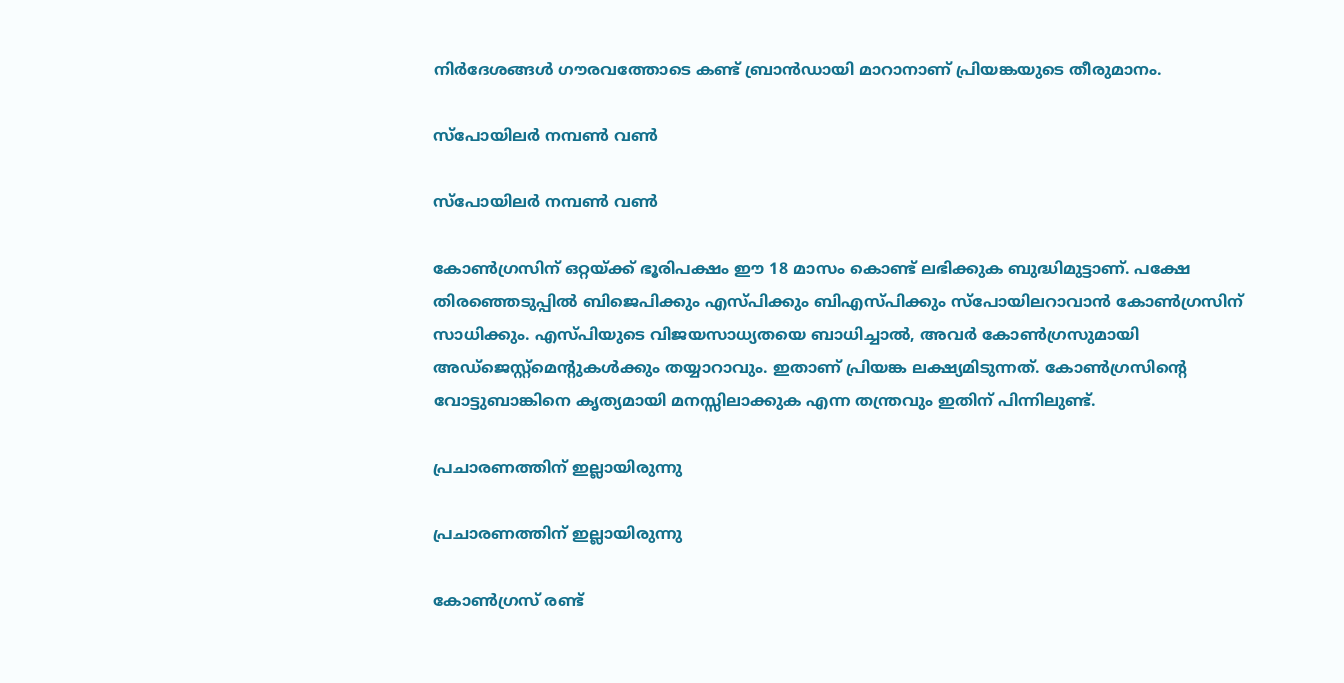നിര്‍ദേശങ്ങള്‍ ഗൗരവത്തോടെ കണ്ട് ബ്രാന്‍ഡായി മാറാനാണ് പ്രിയങ്കയുടെ തീരുമാനം.

സ്‌പോയിലര്‍ നമ്പണ്‍ വണ്‍

സ്‌പോയിലര്‍ നമ്പണ്‍ വണ്‍

കോണ്‍ഗ്രസിന് ഒറ്റയ്ക്ക് ഭൂരിപക്ഷം ഈ 18 മാസം കൊണ്ട് ലഭിക്കുക ബുദ്ധിമുട്ടാണ്. പക്ഷേ തിരഞ്ഞെടുപ്പില്‍ ബിജെപിക്കും എസ്പിക്കും ബിഎസ്പിക്കും സ്‌പോയിലറാവാന്‍ കോണ്‍ഗ്രസിന് സാധിക്കും. എസ്പിയുടെ വിജയസാധ്യതയെ ബാധിച്ചാല്‍, അവര്‍ കോണ്‍ഗ്രസുമായി അഡ്‌ജെസ്റ്റ്‌മെന്റുകള്‍ക്കും തയ്യാറാവും. ഇതാണ് പ്രിയങ്ക ലക്ഷ്യമിടുന്നത്. കോണ്‍ഗ്രസിന്റെ വോട്ടുബാങ്കിനെ കൃത്യമായി മനസ്സിലാക്കുക എന്ന തന്ത്രവും ഇതിന് പിന്നിലുണ്ട്.

പ്രചാരണത്തിന് ഇല്ലായിരുന്നു

പ്രചാരണത്തിന് ഇല്ലായിരുന്നു

കോണ്‍ഗ്രസ് രണ്ട്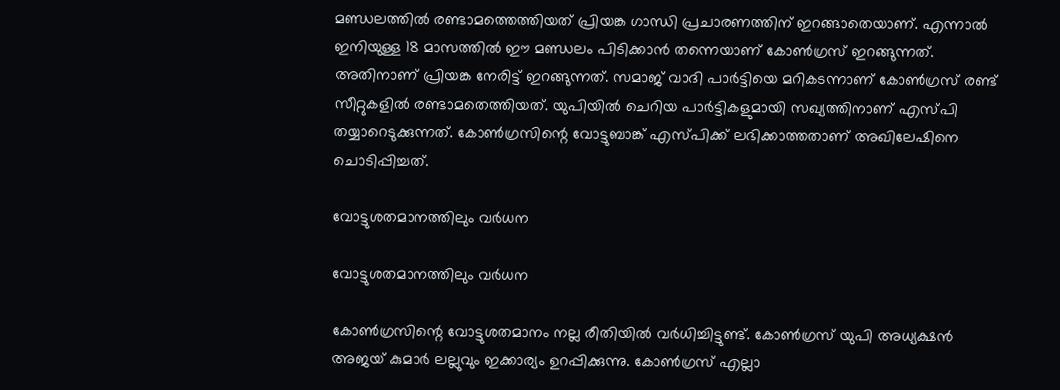മണ്ഡലത്തില്‍ രണ്ടാമത്തെത്തിയത് പ്രിയങ്ക ഗാന്ധി പ്രചാരണത്തിന് ഇറങ്ങാതെയാണ്. എന്നാല്‍ ഇനിയുള്ള 18 മാസത്തില്‍ ഈ മണ്ഡലം പിടിക്കാന്‍ തന്നെയാണ് കോണ്‍ഗ്രസ് ഇറങ്ങുന്നത്. അതിനാണ് പ്രിയങ്ക നേരിട്ട് ഇറങ്ങുന്നത്. സമാജ് വാദി പാര്‍ട്ടിയെ മറികടന്നാണ് കോണ്‍ഗ്രസ് രണ്ട് സീറ്റുകളില്‍ രണ്ടാമതെത്തിയത്. യുപിയില്‍ ചെറിയ പാര്‍ട്ടികളുമായി സഖ്യത്തിനാണ് എസ്പി തയ്യാറെടുക്കുന്നത്. കോണ്‍ഗ്രസിന്റെ വോട്ടുബാങ്ക് എസ്പിക്ക് ലഭിക്കാത്തതാണ് അഖിലേഷിനെ ചൊടിപ്പിച്ചത്.

വോട്ടുശതമാനത്തിലും വര്‍ധന

വോട്ടുശതമാനത്തിലും വര്‍ധന

കോണ്‍ഗ്രസിന്റെ വോട്ടുശതമാനം നല്ല രീതിയില്‍ വര്‍ധിച്ചിട്ടുണ്ട്. കോണ്‍ഗ്രസ് യുപി അധ്യക്ഷന്‍ അജയ് കുമാര്‍ ലല്ലുവും ഇക്കാര്യം ഉറപ്പിക്കുന്നു. കോണ്‍ഗ്രസ് എല്ലാ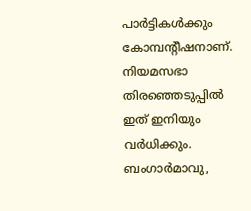പാര്‍ട്ടികള്‍ക്കും കോമ്പന്റീഷനാണ്. നിയമസഭാ തിരഞ്ഞെടുപ്പില്‍ ഇത് ഇനിയും വര്‍ധിക്കും. ബംഗാര്‍മാവു,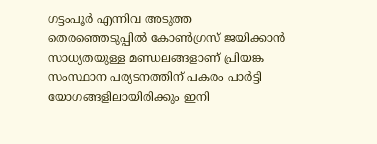ഗട്ടംപൂര്‍ എന്നിവ അടുത്ത തെരഞ്ഞെടുപ്പില്‍ കോണ്‍ഗ്രസ് ജയിക്കാന്‍ സാധ്യതയുള്ള മണ്ഡലങ്ങളാണ് പ്രിയങ്ക സംസ്ഥാന പര്യടനത്തിന് പകരം പാര്‍ട്ടി യോഗങ്ങളിലായിരിക്കും ഇനി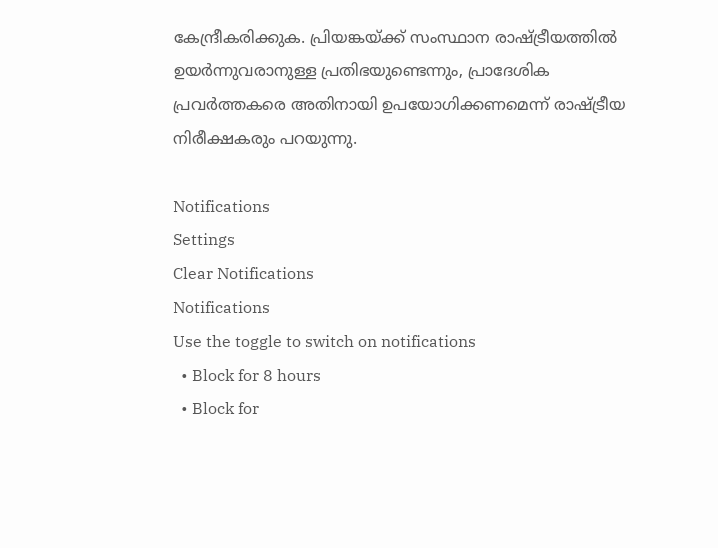കേന്ദ്രീകരിക്കുക. പ്രിയങ്കയ്ക്ക് സംസ്ഥാന രാഷ്ട്രീയത്തില്‍ ഉയര്‍ന്നുവരാനുള്ള പ്രതിഭയുണ്ടെന്നും, പ്രാദേശിക പ്രവര്‍ത്തകരെ അതിനായി ഉപയോഗിക്കണമെന്ന് രാഷ്ട്രീയ നിരീക്ഷകരും പറയുന്നു.

Notifications
Settings
Clear Notifications
Notifications
Use the toggle to switch on notifications
  • Block for 8 hours
  • Block for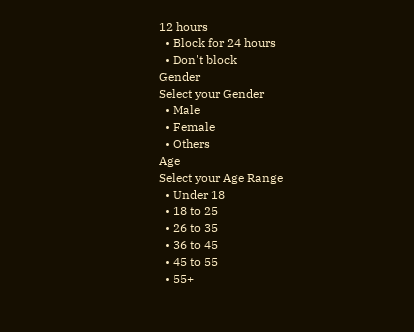12 hours
  • Block for 24 hours
  • Don't block
Gender
Select your Gender
  • Male
  • Female
  • Others
Age
Select your Age Range
  • Under 18
  • 18 to 25
  • 26 to 35
  • 36 to 45
  • 45 to 55
  • 55+